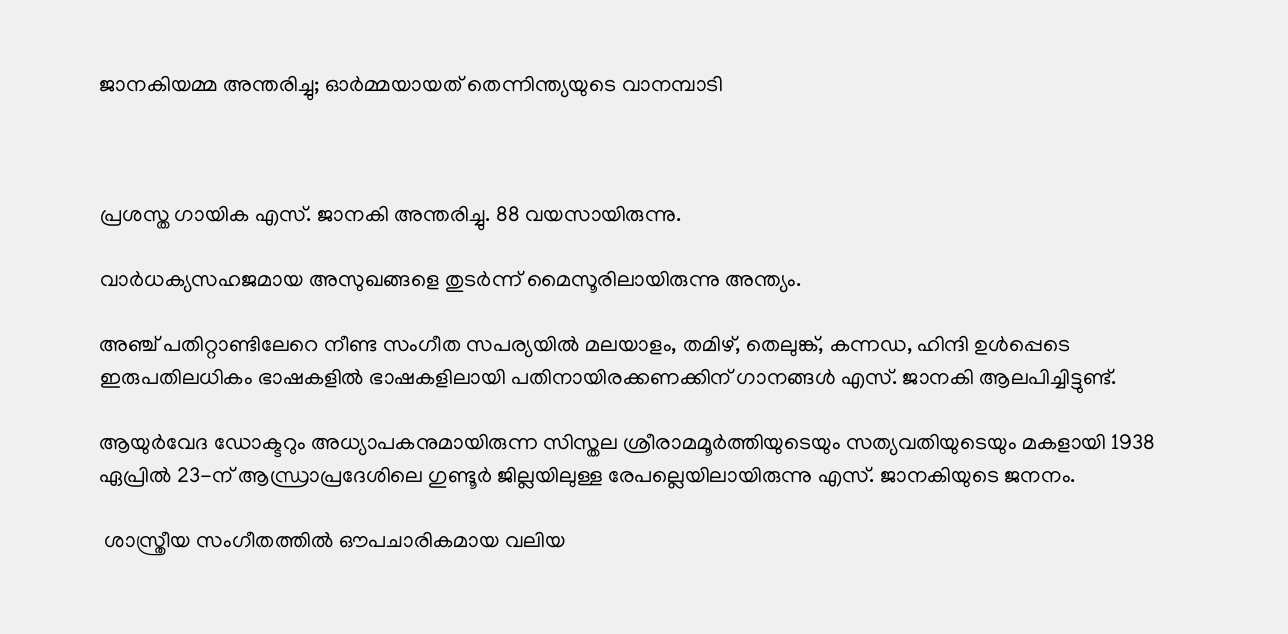ജാനകിയമ്മ അന്തരിച്ചു; ഓർമ്മയായത് തെന്നിന്ത്യയുടെ വാനമ്പാടി



പ്രശസ്ത ഗായിക എസ്. ജാനകി അന്തരിച്ചു. 88 വയസായിരുന്നു.

വാർധക്യസഹജമായ അസുഖങ്ങളെ തുട‍‌‌‌ർന്ന് മൈസൂരിലായിരുന്നു അന്ത്യം.

അഞ്ച് പതിറ്റാണ്ടിലേറെ നീണ്ട സംഗീത സപര്യയിൽ മലയാളം, തമിഴ്, തെലുങ്ക്, കന്നഡ, ഹിന്ദി ഉൾപ്പെടെ ഇരുപതിലധികം ഭാഷകളിൽ ഭാഷകളിലായി പതിനായിരക്കണക്കിന് ഗാനങ്ങൾ എസ്. ജാനകി ആലപിച്ചിട്ടുണ്ട്.

ആയുർവേദ ഡോക്ടറും അധ്യാപകനുമായിരുന്ന സിസ്തല ശ്രീരാമമൂർത്തിയുടെയും സത്യവതിയുടെയും മകളായി 1938 ഏപ്രിൽ 23-ന് ആന്ധ്രാപ്രദേശിലെ ഗുണ്ടൂർ ജില്ലയിലുള്ള രേപല്ലെയിലായിരുന്നു എസ്. ജാനകിയുടെ ജനനം.

 ശാസ്ത്രീയ സംഗീതത്തിൽ ഔപചാരികമായ വലിയ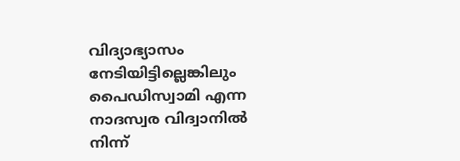വിദ്യാഭ്യാസം നേടിയിട്ടില്ലെങ്കിലും പൈഡിസ്വാമി എന്ന നാദസ്വര വിദ്വാനിൽ നിന്ന്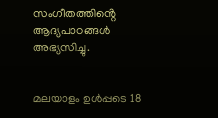സംഗീതത്തിൻ്റെ ആദ്യപാഠങ്ങൾ അഭ്യസിച്ചു.


മലയാളം ഉൾപ്പടെ 18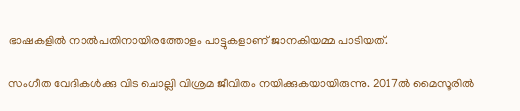ഭാഷകളിൽ നാല്‍പതിനായിരത്തോളം പാട്ടുകളാണ് ജാനകിയമ്മ പാടിയത്.

സംഗീത വേദികൾക്കു വിട ചൊല്ലി വിശ്രമ ജീവിതം നയിക്കുകയായിരുന്നു. 2017ൽ മൈസൂരിൽ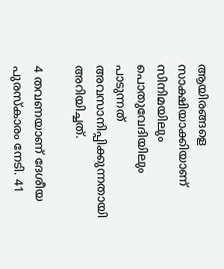ആയിരങ്ങളെ സാക്ഷിയാക്കിയാണ് സിനിമയിലും പൊതുവേദിയിലും പാടുന്നത് അവസാനിപ്പിക്കുന്നതായി അറിയിച്ചത്.

4 തവണയാണ് ദേശീയ പുരസ്‌കാരം നേടി. 41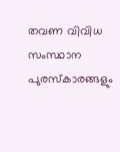തവണ വിവിധ സംസ്ഥാന പുരസ്‌കാരങ്ങളും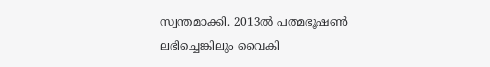സ്വന്തമാക്കി. 2013ൽ പത്മഭൂഷണ്‍ ലഭിച്ചെങ്കിലും വൈകി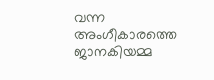വന്ന അംഗീകാരത്തെ ജാനകിയമ്മ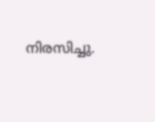നിരസിച്ചു.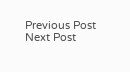Previous Post Next Post